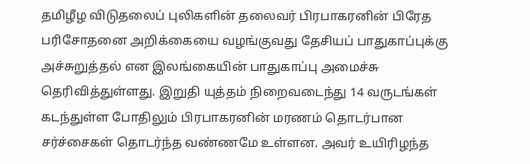தமிழீழ விடுதலைப் புலிகளின் தலைவர் பிரபாகரனின் பிரேத பரிசோதனை அறிக்கையை வழங்குவது தேசியப் பாதுகாப்புக்கு அச்சுறுத்தல் என இலங்கையின் பாதுகாப்பு அமைச்சு தெரிவித்துள்ளது. இறுதி யுத்தம் நிறைவடைந்து 14 வருடங்கள் கடந்துள்ள போதிலும் பிரபாகரனின் மரணம் தொடர்பான சர்ச்சைகள் தொடர்ந்த வண்ணமே உள்ளன. அவர் உயிரிழந்த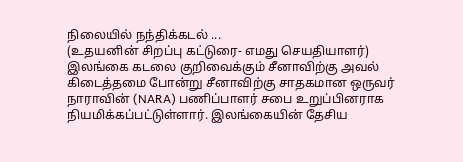நிலையில் நந்திக்கடல் ...
(உதயனின் சிறப்பு கட்டுரை- எமது செயதியாளர்) இலங்கை கடலை குறிவைக்கும் சீனாவிற்கு அவல் கிடைத்தமை போன்று சீனாவிற்கு சாதகமான ஒருவர் நாராவின் (NARA) பணிப்பாளர் சபை உறுப்பினராக நியமிக்கப்பட்டுள்ளார். இலங்கையின் தேசிய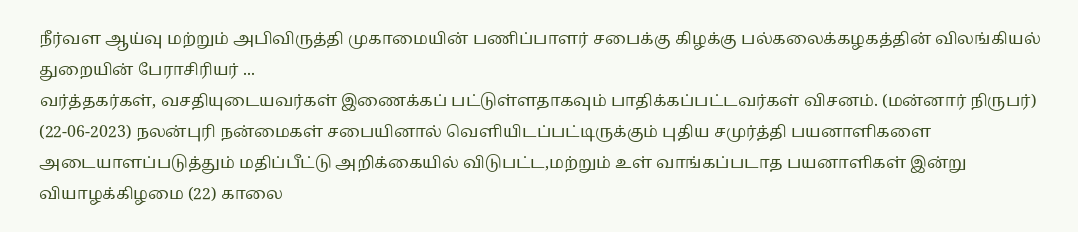நீர்வள ஆய்வு மற்றும் அபிவிருத்தி முகாமையின் பணிப்பாளர் சபைக்கு கிழக்கு பல்கலைக்கழகத்தின் விலங்கியல் துறையின் பேராசிரியர் ...
வர்த்தகர்கள், வசதியுடையவர்கள் இணைக்கப் பட்டுள்ளதாகவும் பாதிக்கப்பட்டவர்கள் விசனம். (மன்னார் நிருபர்) (22-06-2023) நலன்புரி நன்மைகள் சபையினால் வெளியிடப்பட்டிருக்கும் புதிய சமுர்த்தி பயனாளிகளை அடையாளப்படுத்தும் மதிப்பீட்டு அறிக்கையில் விடுபட்ட,மற்றும் உள் வாங்கப்படாத பயனாளிகள் இன்று வியாழக்கிழமை (22) காலை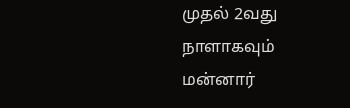முதல் 2வது நாளாகவும் மன்னார்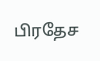பிரதேச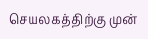செயலகத்திற்கு முன்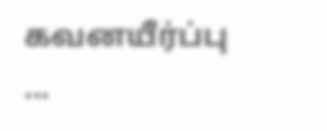கவனயீர்ப்பு ...